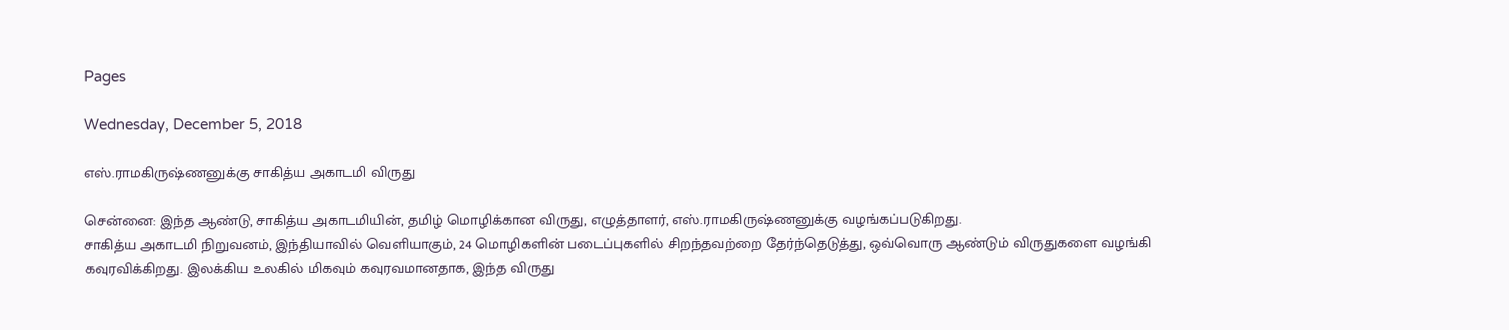Pages

Wednesday, December 5, 2018

எஸ்.ராமகிருஷ்ணனுக்கு சாகித்ய அகாடமி விருது

சென்னை: இந்த ஆண்டு, சாகித்ய அகாடமியின், தமிழ் மொழிக்கான விருது, எழுத்தாளர், எஸ்.ராமகிருஷ்ணனுக்கு வழங்கப்படுகிறது.
சாகித்ய அகாடமி நிறுவனம், இந்தியாவில் வெளியாகும், 24 மொழிகளின் படைப்புகளில் சிறந்தவற்றை தேர்ந்தெடுத்து, ஒவ்வொரு ஆண்டும் விருதுகளை வழங்கி கவுரவிக்கிறது. இலக்கிய உலகில் மிகவும் கவுரவமானதாக, இந்த விருது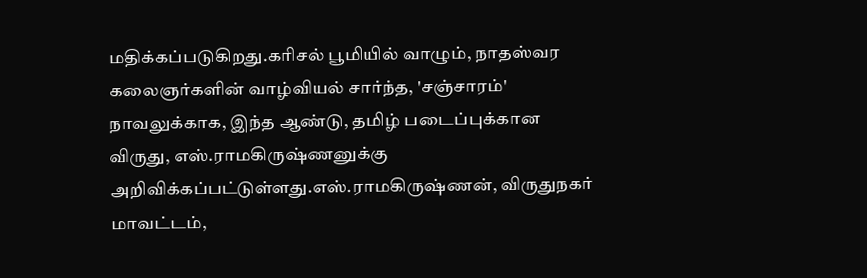மதிக்கப்படுகிறது.கரிசல் பூமியில் வாழும், நாதஸ்வர கலைஞர்களின் வாழ்வியல் சார்ந்த, 'சஞ்சாரம்' நாவலுக்காக, இந்த ஆண்டு, தமிழ் படைப்புக்கான விருது, எஸ்.ராமகிருஷ்ணனுக்கு அறிவிக்கப்பட்டுள்ளது.எஸ்.ராமகிருஷ்ணன், விருதுநகர் மாவட்டம்,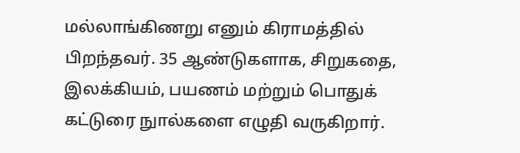மல்லாங்கிணறு எனும் கிராமத்தில் பிறந்தவர். 35 ஆண்டுகளாக, சிறுகதை, இலக்கியம், பயணம் மற்றும் பொதுக் கட்டுரை நுால்களை எழுதி வருகிறார்.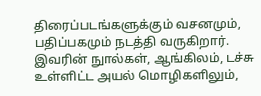திரைப்படங்களுக்கும் வசனமும், பதிப்பகமும் நடத்தி வருகிறார். இவரின் நுால்கள், ஆங்கிலம், டச்சு உள்ளிட்ட அயல் மொழிகளிலும்,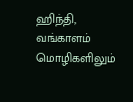ஹிந்தி, வங்காளம் மொழிகளிலும்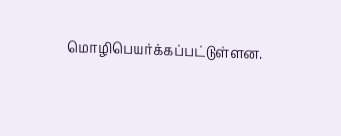மொழிபெயர்க்கப்பட்டுள்ளன.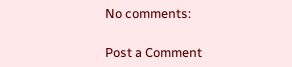No comments:

Post a Comment